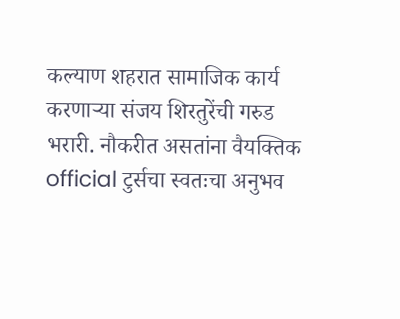कल्याण शहरात सामाजिक कार्य करणाऱ्या संजय शिरतुरेंची गरुड भरारी. नौकरीत असतांना वैयक्तिक official टुर्सचा स्वतःचा अनुभव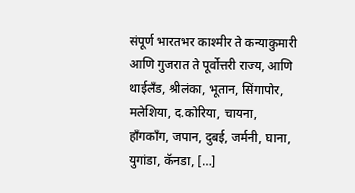संपूर्ण भारतभर काश्मीर ते कन्याकुमारी आणि गुजरात ते पूर्वोत्तरी राज्य, आणि थाईलँड, श्रीलंका, भूतान, सिंगापोर, मलेशिया, द.कोरिया, चायना, हॉंगकॉंग, जपान, दुबई, जर्मनी, घाना, युगांडा, कॅनडा, […]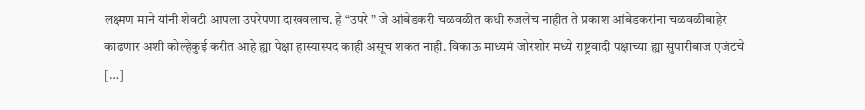लक्ष्मण माने यांनी शेवटी आपला उपरेपणा दाखवलाच. हे “उपरे ” जे आंबेडकरी चळवळीत कधी रुजलेच नाहीत ते प्रकाश आंबेडकरांना चळवळीबाहेर काढणार अशी कोल्हेकुई करीत आहे ह्या पेक्षा हास्यास्पद काही असूच शकत नाही. विकाऊ माध्यमं जोरशोर मध्ये राष्ट्रवादी पक्षाच्या ह्या सुपारीबाज एजंटचे […]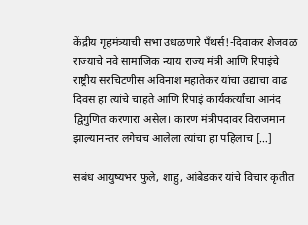केंद्रीय गृहमंत्र्याची सभा उधळणारे पँथर्स!-दिवाकर शेजवळ राज्याचे नवे सामाजिक न्याय राज्य मंत्री आणि रिपाइंचे राष्ट्रीय सरचिटणीस अविनाश महातेकर यांचा उद्याचा वाढ दिवस हा त्यांचे चाहते आणि रिपाइं कार्यकर्त्यांचा आनंद द्विगुणित करणारा असेल। कारण मंत्रीपदावर विराजमान झाल्यानन्तर लगेचच आलेला त्यांचा हा पहिलाच […]

सबंध आयुष्यभर फुले, शाहु, आंबेडकर यांचे विचार कृतीत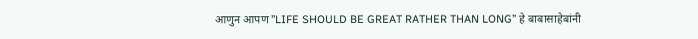आणुन आपण ”LIFE SHOULD BE GREAT RATHER THAN LONG” हे बाबासाहेबांनी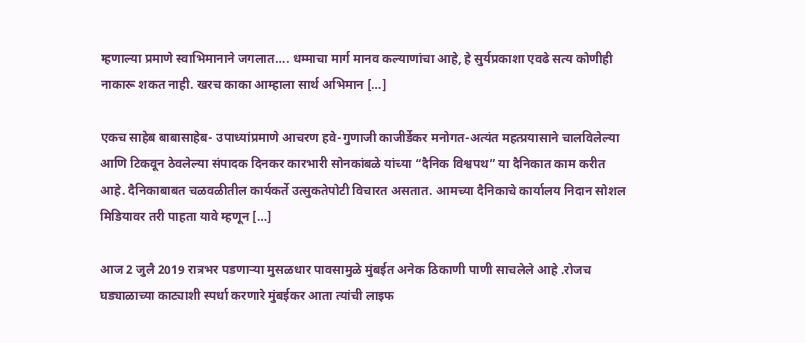म्हणाल्या प्रमाणे स्वाभिमानाने जगलात…. धम्माचा मार्ग मानव कल्याणांचा आहे, हे सुर्यप्रकाशा एवढे सत्य कोणीही नाकारू शकत नाही. खरच काका आम्हाला सार्थ अभिमान […]

एकच साहेब बाबासाहेब- उपाध्यांप्रमाणे आचरण हवे-गुणाजी काजीर्डेकर मनोगत-अत्यंत महत्प्रयासाने चालविलेल्या आणि टिकवून ठेवलेल्या संपादक दिनकर कारभारी सोनकांबळे यांच्या “दैनिक विश्वपथ” या दैनिकात काम करीत आहे. दैनिकाबाबत चळवळीतील कार्यकर्ते उत्सुकतेपोटी विचारत असतात. आमच्या दैनिकाचे कार्यालय निदान सोशल मिडियावर तरी पाहता यावे म्हणून […]

आज 2 जुलै 2019 रात्रभर पडणाऱ्या मुसळधार पावसामुळे मुंबईत अनेक ठिकाणी पाणी साचलेले आहे .रोजच घड्याळाच्या काट्याशी स्पर्धा करणारे मुंबईकर आता त्यांची लाइफ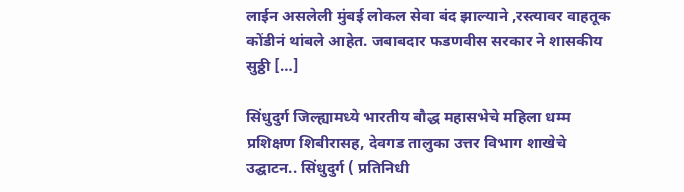लाईन असलेली मुंबई लोकल सेवा बंद झाल्याने ,रस्त्यावर वाहतूक कोंडीनं थांबले आहेत. जबाबदार फडणवीस सरकार ने शासकीय सुठ्ठी […]

सिंधुदुर्ग जिल्ह्यामध्ये भारतीय बौद्ध महासभेचे महिला धम्म प्रशिक्षण शिबीरासह, देवगड तालुका उत्तर विभाग शाखेचे उद्घाटन.. सिंधुदुर्ग ( प्रतिनिधी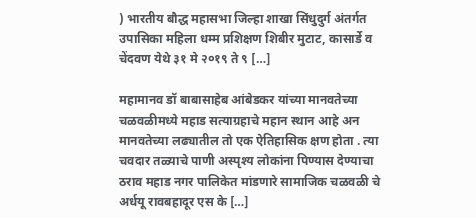) भारतीय बौद्ध महासभा जिल्हा शाखा सिंधुदुर्ग अंतर्गत उपासिका महिला धम्म प्रशिक्षण शिबीर मुटाट, कासार्डे व चेंदवण येथे ३१ मे २०१९ ते ९ […]

महामानव डॉ बाबासाहेब आंबेडकर यांच्या मानवतेच्या चळवळीमध्ये महाड सत्याग्रहाचे महान स्थान आहे अन मानवतेच्या लढ्यातील तो एक ऐतिहासिक क्षण होता . त्या चवदार तळ्याचे पाणी अस्पृश्य लोकांना पिण्यास देण्याचा ठराव महाड नगर पालिकेत मांडणारे सामाजिक चळवळी चे अर्धयू रावबहादूर एस के […]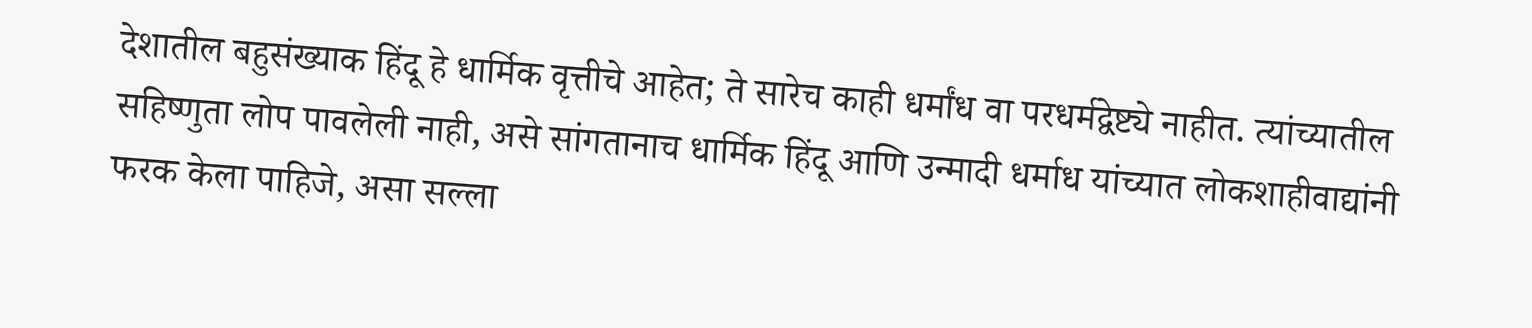देशातील बहुसंख्याक हिंदू हे धार्मिक वृत्तीचे आहेत; ते सारेच काही धर्मांध वा परधर्मद्वेष्ट्ये नाहीत. त्यांच्यातील सहिष्णुता लोप पावलेली नाही, असे सांगतानाच धार्मिक हिंदू आणि उन्मादी धर्माध यांच्यात लोकशाहीवाद्यांनी फरक केला पाहिजे, असा सल्ला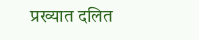प्रख्यात दलित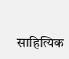साहित्यिक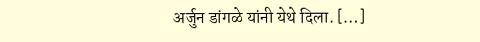अर्जुन डांगळे यांनी येथे दिला. […]